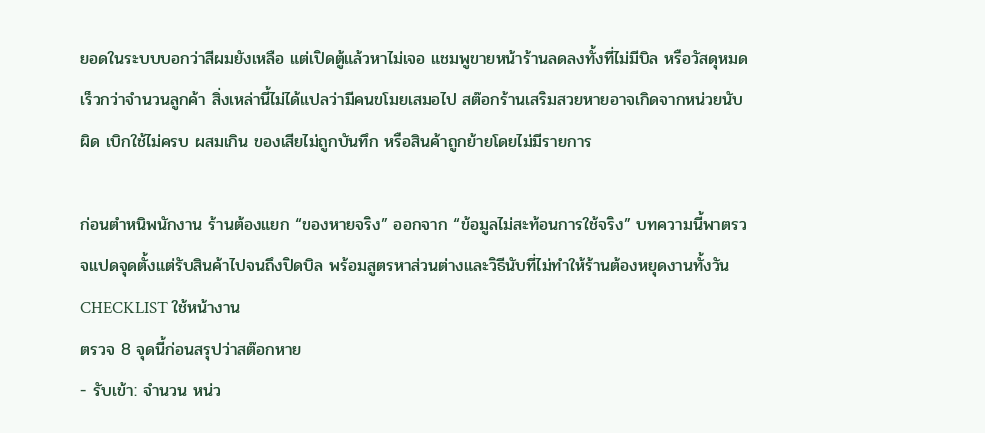ยอดในระบบบอกว่าสีผมยังเหลือ แต่เปิดตู้แล้วหาไม่เจอ แชมพูขายหน้าร้านลดลงทั้งที่ไม่มีบิล หรือวัสดุหมดเร็วกว่าจำนวนลูกค้า สิ่งเหล่านี้ไม่ได้แปลว่ามีคนขโมยเสมอไป สต๊อกร้านเสริมสวยหายอาจเกิดจากหน่วยนับผิด เบิกใช้ไม่ครบ ผสมเกิน ของเสียไม่ถูกบันทึก หรือสินค้าถูกย้ายโดยไม่มีรายการ

ก่อนตำหนิพนักงาน ร้านต้องแยก “ของหายจริง” ออกจาก “ข้อมูลไม่สะท้อนการใช้จริง” บทความนี้พาตรวจแปดจุดตั้งแต่รับสินค้าไปจนถึงปิดบิล พร้อมสูตรหาส่วนต่างและวิธีนับที่ไม่ทำให้ร้านต้องหยุดงานทั้งวัน
CHECKLIST ใช้หน้างาน
ตรวจ 8 จุดนี้ก่อนสรุปว่าสต๊อกหาย
- รับเข้า: จำนวน หน่ว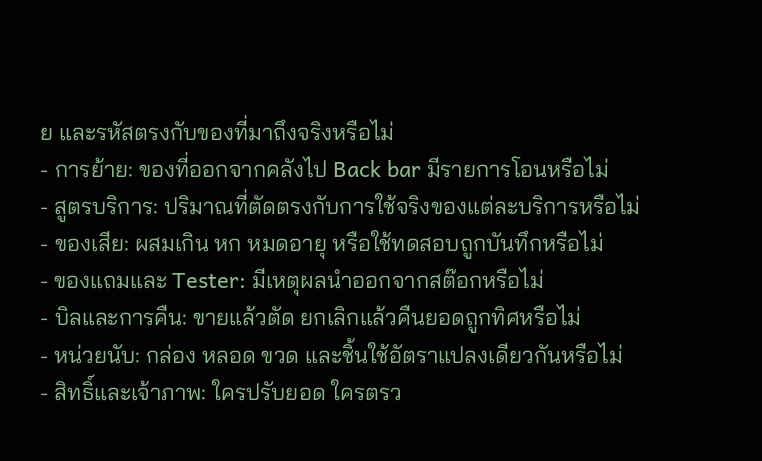ย และรหัสตรงกับของที่มาถึงจริงหรือไม่
- การย้าย: ของที่ออกจากคลังไป Back bar มีรายการโอนหรือไม่
- สูตรบริการ: ปริมาณที่ตัดตรงกับการใช้จริงของแต่ละบริการหรือไม่
- ของเสีย: ผสมเกิน หก หมดอายุ หรือใช้ทดสอบถูกบันทึกหรือไม่
- ของแถมและ Tester: มีเหตุผลนำออกจากสต๊อกหรือไม่
- บิลและการคืน: ขายแล้วตัด ยกเลิกแล้วคืนยอดถูกทิศหรือไม่
- หน่วยนับ: กล่อง หลอด ขวด และชิ้นใช้อัตราแปลงเดียวกันหรือไม่
- สิทธิ์และเจ้าภาพ: ใครปรับยอด ใครตรว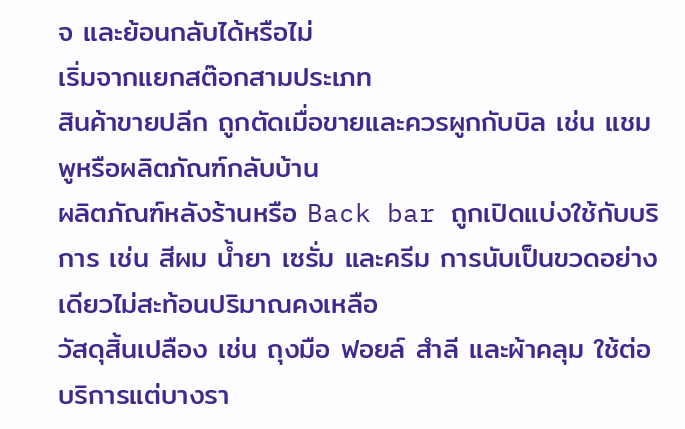จ และย้อนกลับได้หรือไม่
เริ่มจากแยกสต๊อกสามประเภท
สินค้าขายปลีก ถูกตัดเมื่อขายและควรผูกกับบิล เช่น แชมพูหรือผลิตภัณฑ์กลับบ้าน
ผลิตภัณฑ์หลังร้านหรือ Back bar ถูกเปิดแบ่งใช้กับบริการ เช่น สีผม น้ำยา เซรั่ม และครีม การนับเป็นขวดอย่างเดียวไม่สะท้อนปริมาณคงเหลือ
วัสดุสิ้นเปลือง เช่น ถุงมือ ฟอยล์ สำลี และผ้าคลุม ใช้ต่อบริการแต่บางรา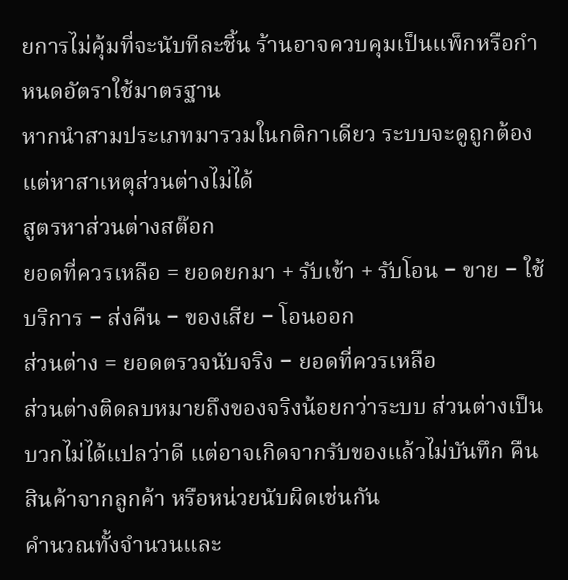ยการไม่คุ้มที่จะนับทีละชิ้น ร้านอาจควบคุมเป็นแพ็กหรือกำหนดอัตราใช้มาตรฐาน
หากนำสามประเภทมารวมในกติกาเดียว ระบบจะดูถูกต้องแต่หาสาเหตุส่วนต่างไม่ได้
สูตรหาส่วนต่างสต๊อก
ยอดที่ควรเหลือ = ยอดยกมา + รับเข้า + รับโอน − ขาย − ใช้บริการ − ส่งคืน − ของเสีย − โอนออก
ส่วนต่าง = ยอดตรวจนับจริง − ยอดที่ควรเหลือ
ส่วนต่างติดลบหมายถึงของจริงน้อยกว่าระบบ ส่วนต่างเป็นบวกไม่ได้แปลว่าดี แต่อาจเกิดจากรับของแล้วไม่บันทึก คืนสินค้าจากลูกค้า หรือหน่วยนับผิดเช่นกัน
คำนวณทั้งจำนวนและ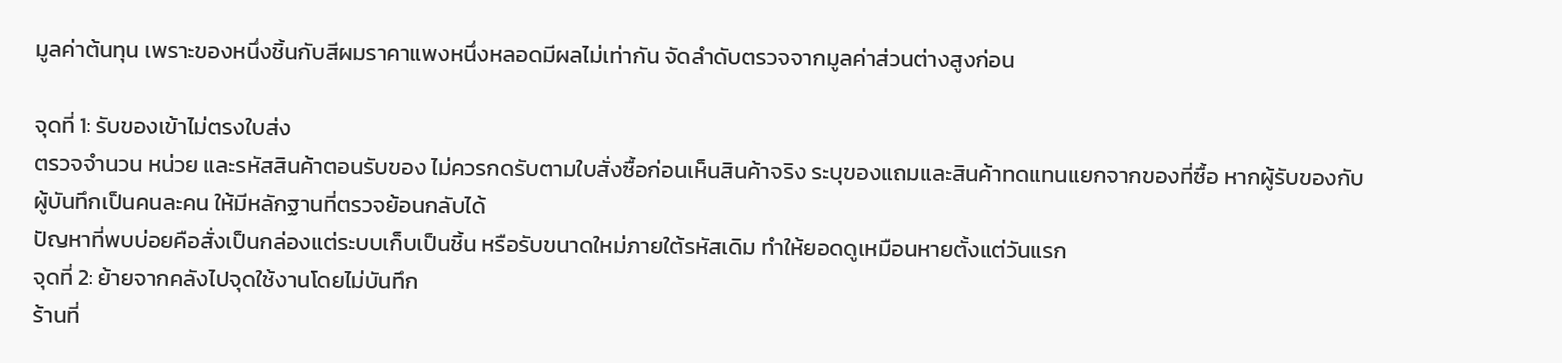มูลค่าต้นทุน เพราะของหนึ่งชิ้นกับสีผมราคาแพงหนึ่งหลอดมีผลไม่เท่ากัน จัดลำดับตรวจจากมูลค่าส่วนต่างสูงก่อน

จุดที่ 1: รับของเข้าไม่ตรงใบส่ง
ตรวจจำนวน หน่วย และรหัสสินค้าตอนรับของ ไม่ควรกดรับตามใบสั่งซื้อก่อนเห็นสินค้าจริง ระบุของแถมและสินค้าทดแทนแยกจากของที่ซื้อ หากผู้รับของกับผู้บันทึกเป็นคนละคน ให้มีหลักฐานที่ตรวจย้อนกลับได้
ปัญหาที่พบบ่อยคือสั่งเป็นกล่องแต่ระบบเก็บเป็นชิ้น หรือรับขนาดใหม่ภายใต้รหัสเดิม ทำให้ยอดดูเหมือนหายตั้งแต่วันแรก
จุดที่ 2: ย้ายจากคลังไปจุดใช้งานโดยไม่บันทึก
ร้านที่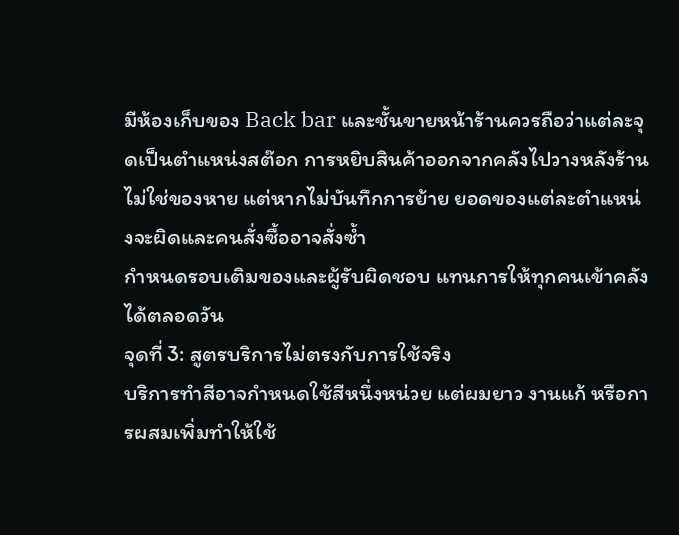มีห้องเก็บของ Back bar และชั้นขายหน้าร้านควรถือว่าแต่ละจุดเป็นตำแหน่งสต๊อก การหยิบสินค้าออกจากคลังไปวางหลังร้านไม่ใช่ของหาย แต่หากไม่บันทึกการย้าย ยอดของแต่ละตำแหน่งจะผิดและคนสั่งซื้ออาจสั่งซ้ำ
กำหนดรอบเติมของและผู้รับผิดชอบ แทนการให้ทุกคนเข้าคลังได้ตลอดวัน
จุดที่ 3: สูตรบริการไม่ตรงกับการใช้จริง
บริการทำสีอาจกำหนดใช้สีหนึ่งหน่วย แต่ผมยาว งานแก้ หรือการผสมเพิ่มทำให้ใช้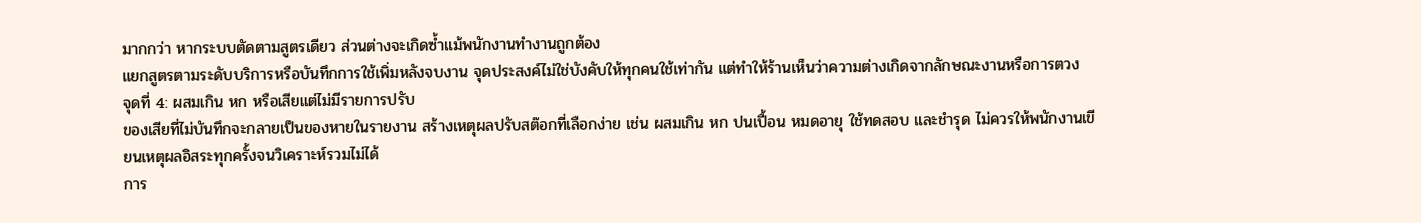มากกว่า หากระบบตัดตามสูตรเดียว ส่วนต่างจะเกิดซ้ำแม้พนักงานทำงานถูกต้อง
แยกสูตรตามระดับบริการหรือบันทึกการใช้เพิ่มหลังจบงาน จุดประสงค์ไม่ใช่บังคับให้ทุกคนใช้เท่ากัน แต่ทำให้ร้านเห็นว่าความต่างเกิดจากลักษณะงานหรือการตวง
จุดที่ 4: ผสมเกิน หก หรือเสียแต่ไม่มีรายการปรับ
ของเสียที่ไม่บันทึกจะกลายเป็นของหายในรายงาน สร้างเหตุผลปรับสต๊อกที่เลือกง่าย เช่น ผสมเกิน หก ปนเปื้อน หมดอายุ ใช้ทดสอบ และชำรุด ไม่ควรให้พนักงานเขียนเหตุผลอิสระทุกครั้งจนวิเคราะห์รวมไม่ได้
การ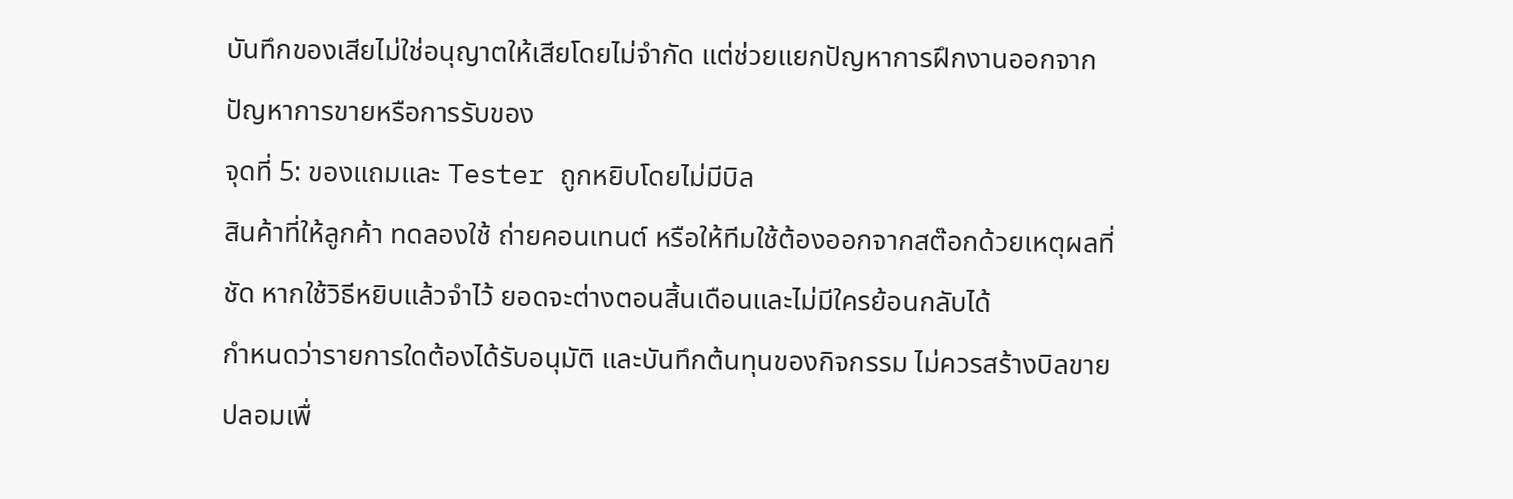บันทึกของเสียไม่ใช่อนุญาตให้เสียโดยไม่จำกัด แต่ช่วยแยกปัญหาการฝึกงานออกจากปัญหาการขายหรือการรับของ
จุดที่ 5: ของแถมและ Tester ถูกหยิบโดยไม่มีบิล
สินค้าที่ให้ลูกค้า ทดลองใช้ ถ่ายคอนเทนต์ หรือให้ทีมใช้ต้องออกจากสต๊อกด้วยเหตุผลที่ชัด หากใช้วิธีหยิบแล้วจำไว้ ยอดจะต่างตอนสิ้นเดือนและไม่มีใครย้อนกลับได้
กำหนดว่ารายการใดต้องได้รับอนุมัติ และบันทึกต้นทุนของกิจกรรม ไม่ควรสร้างบิลขายปลอมเพื่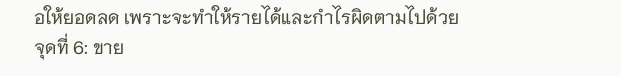อให้ยอดลด เพราะจะทำให้รายได้และกำไรผิดตามไปด้วย
จุดที่ 6: ขาย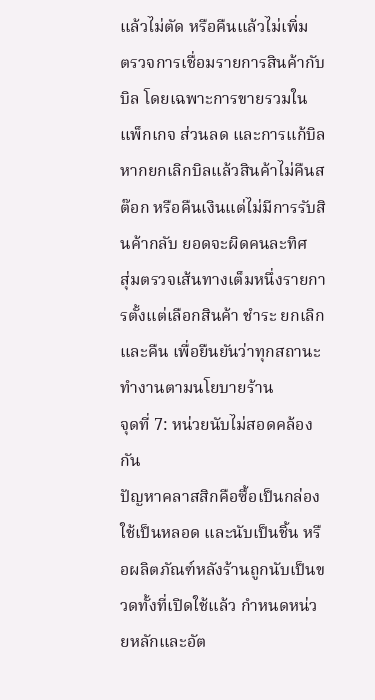แล้วไม่ตัด หรือคืนแล้วไม่เพิ่ม
ตรวจการเชื่อมรายการสินค้ากับบิล โดยเฉพาะการขายรวมในแพ็กเกจ ส่วนลด และการแก้บิล หากยกเลิกบิลแล้วสินค้าไม่คืนสต๊อก หรือคืนเงินแต่ไม่มีการรับสินค้ากลับ ยอดจะผิดคนละทิศ
สุ่มตรวจเส้นทางเต็มหนึ่งรายการตั้งแต่เลือกสินค้า ชำระ ยกเลิก และคืน เพื่อยืนยันว่าทุกสถานะทำงานตามนโยบายร้าน
จุดที่ 7: หน่วยนับไม่สอดคล้องกัน
ปัญหาคลาสสิกคือซื้อเป็นกล่อง ใช้เป็นหลอด และนับเป็นชิ้น หรือผลิตภัณฑ์หลังร้านถูกนับเป็นขวดทั้งที่เปิดใช้แล้ว กำหนดหน่วยหลักและอัต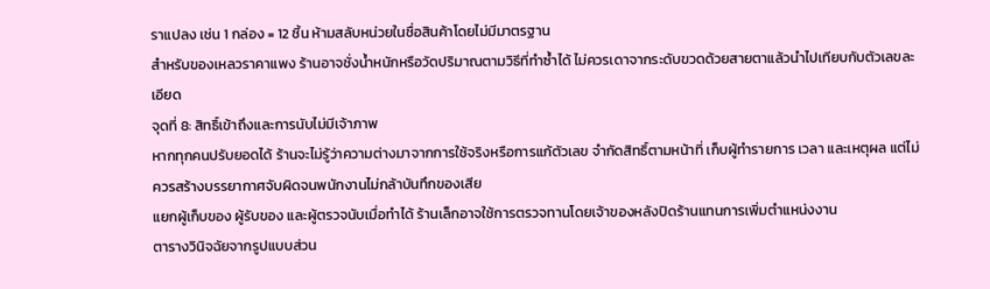ราแปลง เช่น 1 กล่อง = 12 ชิ้น ห้ามสลับหน่วยในชื่อสินค้าโดยไม่มีมาตรฐาน
สำหรับของเหลวราคาแพง ร้านอาจชั่งน้ำหนักหรือวัดปริมาณตามวิธีที่ทำซ้ำได้ ไม่ควรเดาจากระดับขวดด้วยสายตาแล้วนำไปเทียบกับตัวเลขละเอียด
จุดที่ 8: สิทธิ์เข้าถึงและการนับไม่มีเจ้าภาพ
หากทุกคนปรับยอดได้ ร้านจะไม่รู้ว่าความต่างมาจากการใช้จริงหรือการแก้ตัวเลข จำกัดสิทธิ์ตามหน้าที่ เก็บผู้ทำรายการ เวลา และเหตุผล แต่ไม่ควรสร้างบรรยากาศจับผิดจนพนักงานไม่กล้าบันทึกของเสีย
แยกผู้เก็บของ ผู้รับของ และผู้ตรวจนับเมื่อทำได้ ร้านเล็กอาจใช้การตรวจทานโดยเจ้าของหลังปิดร้านแทนการเพิ่มตำแหน่งงาน
ตารางวินิจฉัยจากรูปแบบส่วน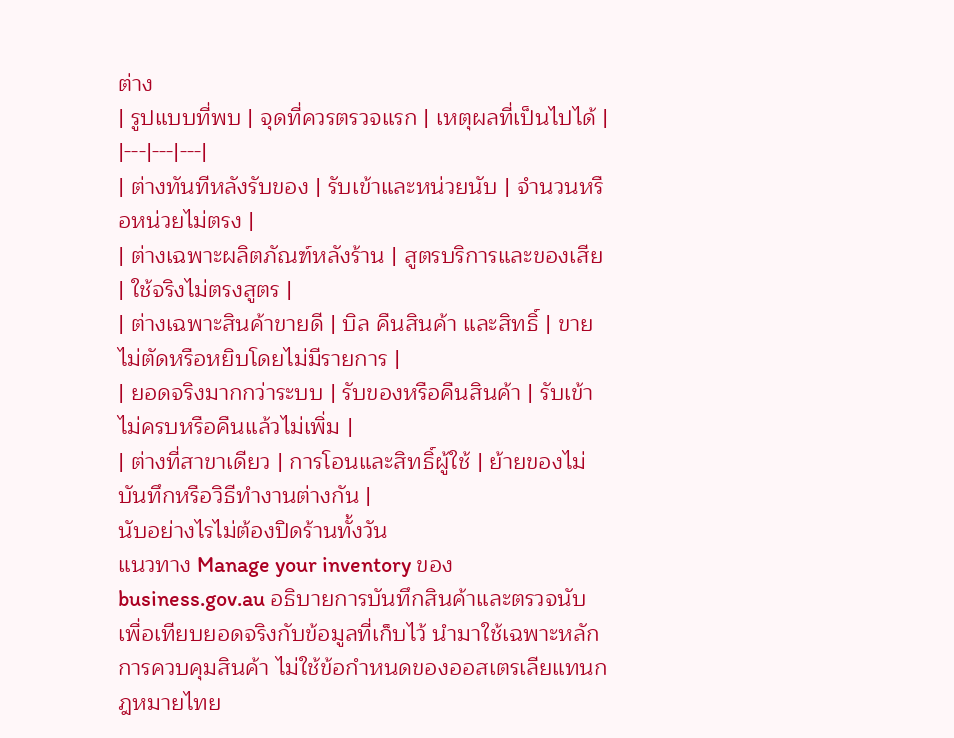ต่าง
| รูปแบบที่พบ | จุดที่ควรตรวจแรก | เหตุผลที่เป็นไปได้ |
|---|---|---|
| ต่างทันทีหลังรับของ | รับเข้าและหน่วยนับ | จำนวนหรือหน่วยไม่ตรง |
| ต่างเฉพาะผลิตภัณฑ์หลังร้าน | สูตรบริการและของเสีย | ใช้จริงไม่ตรงสูตร |
| ต่างเฉพาะสินค้าขายดี | บิล คืนสินค้า และสิทธิ์ | ขายไม่ตัดหรือหยิบโดยไม่มีรายการ |
| ยอดจริงมากกว่าระบบ | รับของหรือคืนสินค้า | รับเข้าไม่ครบหรือคืนแล้วไม่เพิ่ม |
| ต่างที่สาขาเดียว | การโอนและสิทธิ์ผู้ใช้ | ย้ายของไม่บันทึกหรือวิธีทำงานต่างกัน |
นับอย่างไรไม่ต้องปิดร้านทั้งวัน
แนวทาง Manage your inventory ของ business.gov.au อธิบายการบันทึกสินค้าและตรวจนับเพื่อเทียบยอดจริงกับข้อมูลที่เก็บไว้ นำมาใช้เฉพาะหลักการควบคุมสินค้า ไม่ใช้ข้อกำหนดของออสเตรเลียแทนกฎหมายไทย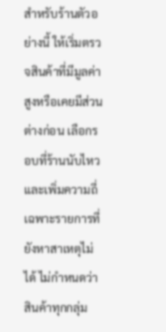สำหรับร้านตัวอย่างนี้ ให้เริ่มตรวจสินค้าที่มีมูลค่าสูงหรือเคยมีส่วนต่างก่อน เลือกรอบที่ร้านนับไหว และเพิ่มความถี่เฉพาะรายการที่ยังหาสาเหตุไม่ได้ ไม่กำหนดว่าสินค้าทุกกลุ่ม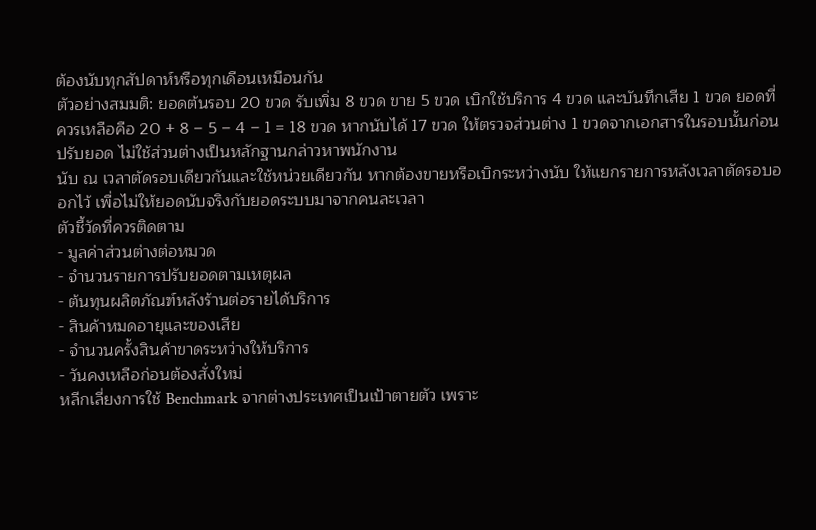ต้องนับทุกสัปดาห์หรือทุกเดือนเหมือนกัน
ตัวอย่างสมมติ: ยอดต้นรอบ 20 ขวด รับเพิ่ม 8 ขวด ขาย 5 ขวด เบิกใช้บริการ 4 ขวด และบันทึกเสีย 1 ขวด ยอดที่ควรเหลือคือ 20 + 8 − 5 − 4 − 1 = 18 ขวด หากนับได้ 17 ขวด ให้ตรวจส่วนต่าง 1 ขวดจากเอกสารในรอบนั้นก่อนปรับยอด ไม่ใช้ส่วนต่างเป็นหลักฐานกล่าวหาพนักงาน
นับ ณ เวลาตัดรอบเดียวกันและใช้หน่วยเดียวกัน หากต้องขายหรือเบิกระหว่างนับ ให้แยกรายการหลังเวลาตัดรอบออกไว้ เพื่อไม่ให้ยอดนับจริงกับยอดระบบมาจากคนละเวลา
ตัวชี้วัดที่ควรติดตาม
- มูลค่าส่วนต่างต่อหมวด
- จำนวนรายการปรับยอดตามเหตุผล
- ต้นทุนผลิตภัณฑ์หลังร้านต่อรายได้บริการ
- สินค้าหมดอายุและของเสีย
- จำนวนครั้งสินค้าขาดระหว่างให้บริการ
- วันคงเหลือก่อนต้องสั่งใหม่
หลีกเลี่ยงการใช้ Benchmark จากต่างประเทศเป็นเป้าตายตัว เพราะ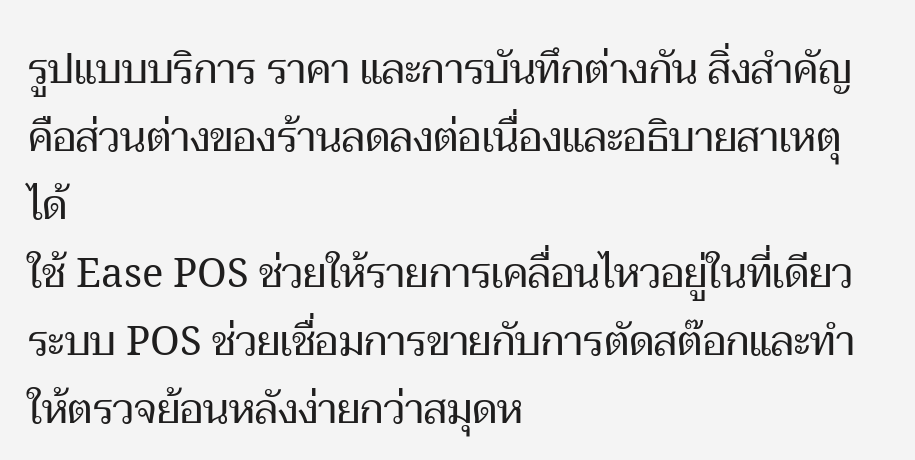รูปแบบบริการ ราคา และการบันทึกต่างกัน สิ่งสำคัญคือส่วนต่างของร้านลดลงต่อเนื่องและอธิบายสาเหตุได้
ใช้ Ease POS ช่วยให้รายการเคลื่อนไหวอยู่ในที่เดียว
ระบบ POS ช่วยเชื่อมการขายกับการตัดสต๊อกและทำให้ตรวจย้อนหลังง่ายกว่าสมุดห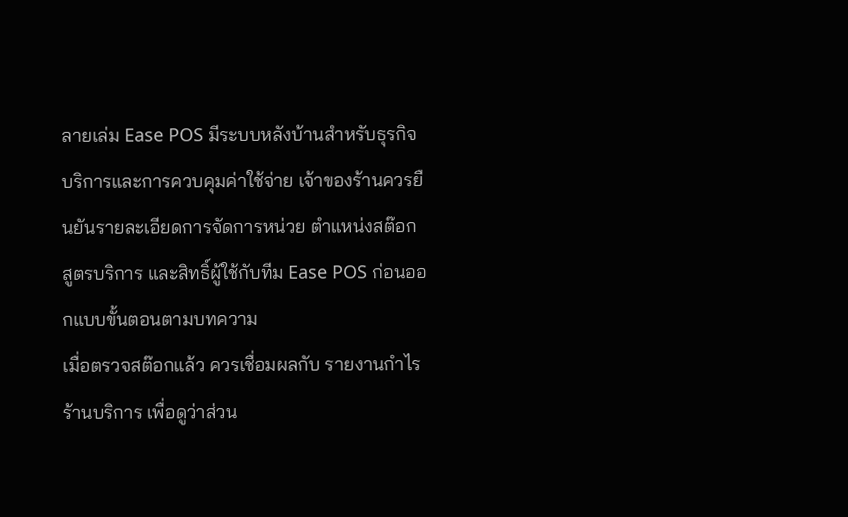ลายเล่ม Ease POS มีระบบหลังบ้านสำหรับธุรกิจบริการและการควบคุมค่าใช้จ่าย เจ้าของร้านควรยืนยันรายละเอียดการจัดการหน่วย ตำแหน่งสต๊อก สูตรบริการ และสิทธิ์ผู้ใช้กับทีม Ease POS ก่อนออกแบบขั้นตอนตามบทความ
เมื่อตรวจสต๊อกแล้ว ควรเชื่อมผลกับ รายงานกำไรร้านบริการ เพื่อดูว่าส่วน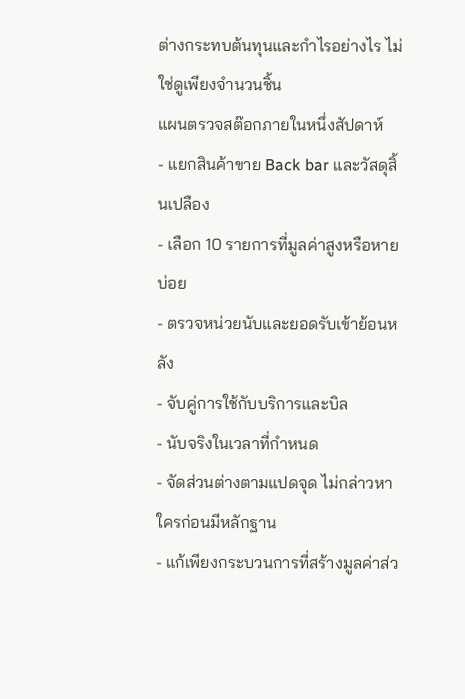ต่างกระทบต้นทุนและกำไรอย่างไร ไม่ใช่ดูเพียงจำนวนชิ้น
แผนตรวจสต๊อกภายในหนึ่งสัปดาห์
- แยกสินค้าขาย Back bar และวัสดุสิ้นเปลือง
- เลือก 10 รายการที่มูลค่าสูงหรือหายบ่อย
- ตรวจหน่วยนับและยอดรับเข้าย้อนหลัง
- จับคู่การใช้กับบริการและบิล
- นับจริงในเวลาที่กำหนด
- จัดส่วนต่างตามแปดจุด ไม่กล่าวหาใครก่อนมีหลักฐาน
- แก้เพียงกระบวนการที่สร้างมูลค่าส่ว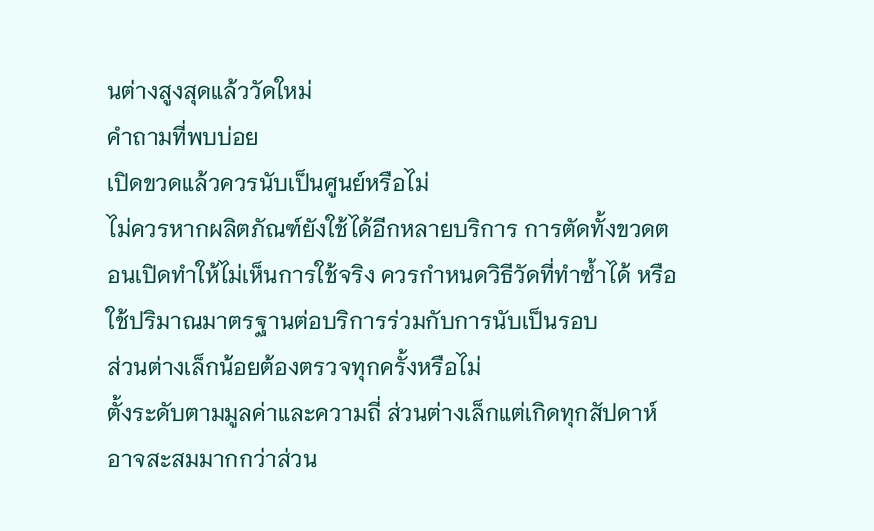นต่างสูงสุดแล้ววัดใหม่
คำถามที่พบบ่อย
เปิดขวดแล้วควรนับเป็นศูนย์หรือไม่
ไม่ควรหากผลิตภัณฑ์ยังใช้ได้อีกหลายบริการ การตัดทั้งขวดตอนเปิดทำให้ไม่เห็นการใช้จริง ควรกำหนดวิธีวัดที่ทำซ้ำได้ หรือใช้ปริมาณมาตรฐานต่อบริการร่วมกับการนับเป็นรอบ
ส่วนต่างเล็กน้อยต้องตรวจทุกครั้งหรือไม่
ตั้งระดับตามมูลค่าและความถี่ ส่วนต่างเล็กแต่เกิดทุกสัปดาห์อาจสะสมมากกว่าส่วน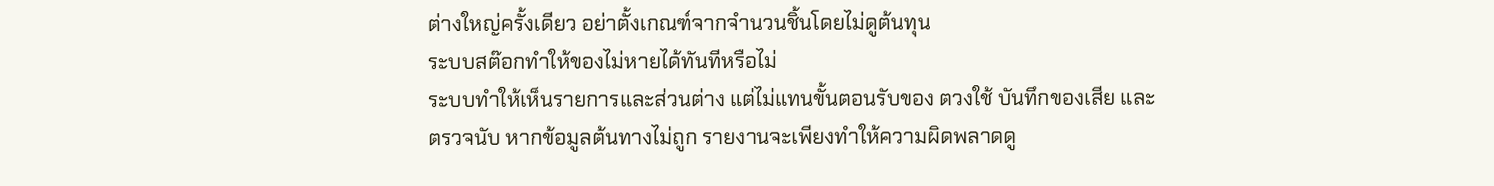ต่างใหญ่ครั้งเดียว อย่าตั้งเกณฑ์จากจำนวนชิ้นโดยไม่ดูต้นทุน
ระบบสต๊อกทำให้ของไม่หายได้ทันทีหรือไม่
ระบบทำให้เห็นรายการและส่วนต่าง แต่ไม่แทนขั้นตอนรับของ ตวงใช้ บันทึกของเสีย และตรวจนับ หากข้อมูลต้นทางไม่ถูก รายงานจะเพียงทำให้ความผิดพลาดดู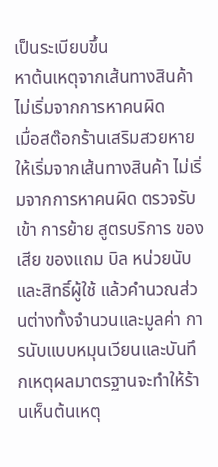เป็นระเบียบขึ้น
หาต้นเหตุจากเส้นทางสินค้า ไม่เริ่มจากการหาคนผิด
เมื่อสต๊อกร้านเสริมสวยหาย ให้เริ่มจากเส้นทางสินค้า ไม่เริ่มจากการหาคนผิด ตรวจรับเข้า การย้าย สูตรบริการ ของเสีย ของแถม บิล หน่วยนับ และสิทธิ์ผู้ใช้ แล้วคำนวณส่วนต่างทั้งจำนวนและมูลค่า การนับแบบหมุนเวียนและบันทึกเหตุผลมาตรฐานจะทำให้ร้านเห็นต้นเหตุ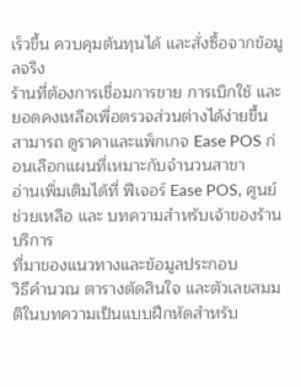เร็วขึ้น ควบคุมต้นทุนได้ และสั่งซื้อจากข้อมูลจริง
ร้านที่ต้องการเชื่อมการขาย การเบิกใช้ และยอดคงเหลือเพื่อตรวจส่วนต่างได้ง่ายขึ้น สามารถ ดูราคาและแพ็กเกจ Ease POS ก่อนเลือกแผนที่เหมาะกับจำนวนสาขา
อ่านเพิ่มเติมได้ที่ ฟีเจอร์ Ease POS, ศูนย์ช่วยเหลือ และ บทความสำหรับเจ้าของร้านบริการ
ที่มาของแนวทางและข้อมูลประกอบ
วิธีคำนวณ ตารางตัดสินใจ และตัวเลขสมมติในบทความเป็นแบบฝึกหัดสำหรับ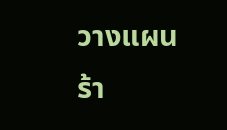วางแผนร้า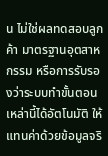น ไม่ใช่ผลทดสอบลูกค้า มาตรฐานอุตสาหกรรม หรือการรับรองว่าระบบทำขั้นตอนเหล่านี้ได้อัตโนมัติ ให้แทนค่าด้วยข้อมูลจริ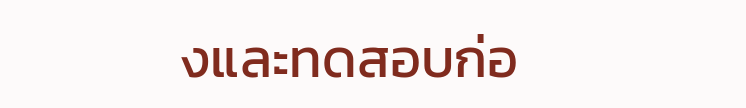งและทดสอบก่อ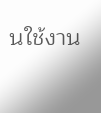นใช้งาน